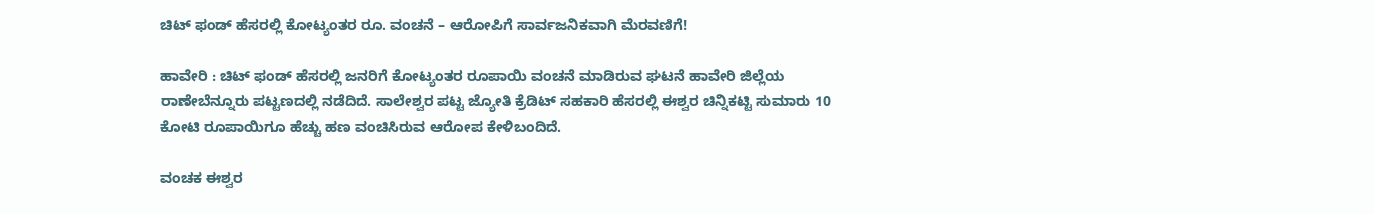ಚಿಟ್ ಫಂಡ್‌ ಹೆಸರಲ್ಲಿ ಕೋಟ್ಯಂತರ ರೂ. ವಂಚನೆ – ಆರೋಪಿಗೆ ಸಾರ್ವಜನಿಕವಾಗಿ ಮೆರವಣಿಗೆ!

ಹಾವೇರಿ : ಚಿಟ್ ಫಂಡ್‌ ಹೆಸರಲ್ಲಿ ಜನರಿಗೆ ಕೋಟ್ಯಂತರ ರೂಪಾಯಿ ವಂಚನೆ ಮಾಡಿರುವ ಘಟನೆ ಹಾವೇರಿ ಜಿಲ್ಲೆಯ ರಾಣೇಬೆನ್ನೂರು ಪಟ್ಟಣದಲ್ಲಿ ನಡೆದಿದೆ. ಸಾಲೇಶ್ವರ ಪಟ್ಟ ಜ್ಯೋತಿ ಕ್ರೆಡಿಟ್ ಸಹಕಾರಿ ಹೆಸರಲ್ಲಿ ಈಶ್ವರ ಚಿನ್ನಿಕಟ್ಟಿ ಸುಮಾರು 10 ಕೋಟಿ ರೂಪಾಯಿಗೂ ಹೆಚ್ಚು ಹಣ ವಂಚಿಸಿರುವ ಆರೋಪ ಕೇಳಿಬಂದಿದೆ.

ವಂಚಕ ಈಶ್ವರ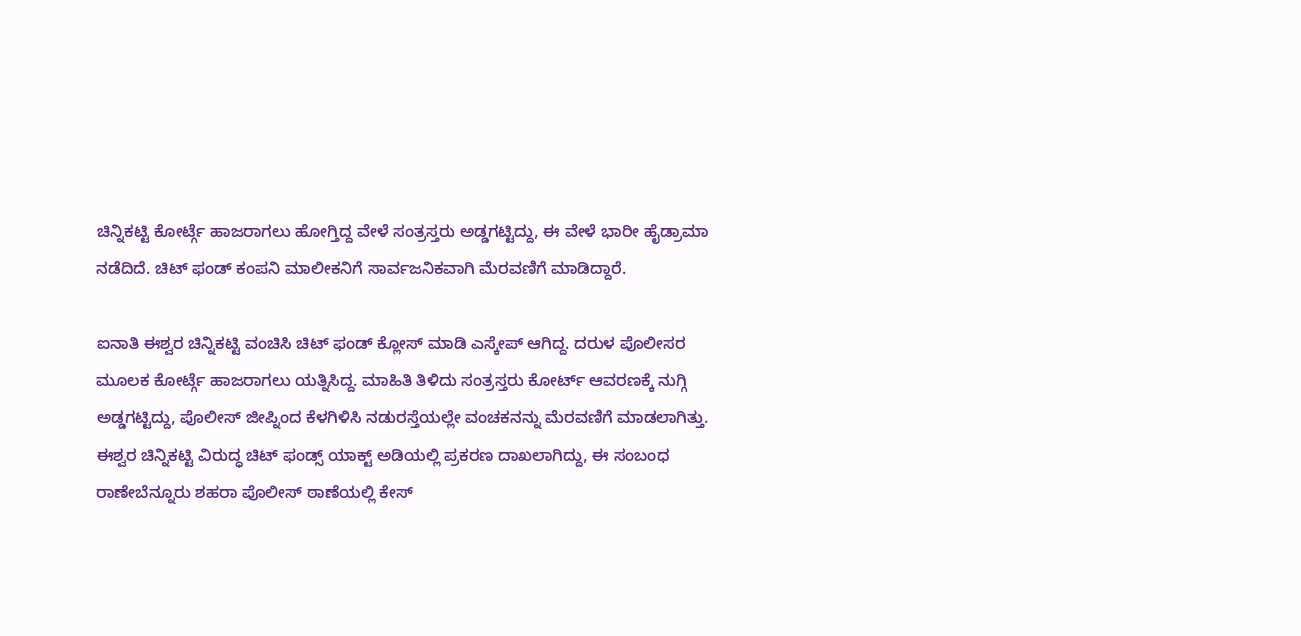ಚಿನ್ನಿಕಟ್ಟಿ ಕೋರ್ಟ್ಗೆ ಹಾಜರಾಗಲು ಹೋಗ್ತಿದ್ದ ವೇಳೆ ಸಂತ್ರಸ್ತರು ಅಡ್ಡಗಟ್ಟಿದ್ದು, ಈ ವೇಳೆ ಭಾರೀ ಹೈಡ್ರಾಮಾ ನಡೆದಿದೆ. ಚಿಟ್ ಫಂಡ್ ಕಂಪನಿ ಮಾಲೀಕನಿಗೆ ಸಾರ್ವಜನಿಕವಾಗಿ ಮೆರವಣಿಗೆ ಮಾಡಿದ್ದಾರೆ.

ಐನಾತಿ ಈಶ್ವರ ಚಿನ್ನಿಕಟ್ಟಿ ವಂಚಿಸಿ ಚಿಟ್ ಫಂಡ್ ಕ್ಲೋಸ್ ಮಾಡಿ ಎಸ್ಕೇಪ್ ಆಗಿದ್ದ. ದರುಳ ಪೊಲೀಸರ ಮೂಲಕ ಕೋರ್ಟ್ಗೆ ಹಾಜರಾಗಲು ಯತ್ನಿಸಿದ್ದ. ಮಾಹಿತಿ ತಿಳಿದು ಸಂತ್ರಸ್ತರು ಕೋರ್ಟ್ ಆವರಣಕ್ಕೆ ನುಗ್ಗಿ ಅಡ್ಡಗಟ್ಟಿದ್ದು, ಪೊಲೀಸ್ ಜೀಪ್ನಿಂದ ಕೆಳಗಿಳಿಸಿ ನಡುರಸ್ತೆಯಲ್ಲೇ ವಂಚಕನನ್ನು ಮೆರವಣಿಗೆ ಮಾಡಲಾಗಿತ್ತು. ಈಶ್ವರ ಚಿನ್ನಿಕಟ್ಟಿ ವಿರುದ್ಧ ಚಿಟ್ ಫಂಡ್ಸ್ ಯಾಕ್ಟ್ ಅಡಿಯಲ್ಲಿ ಪ್ರಕರಣ ದಾಖಲಾಗಿದ್ದು, ಈ ಸಂಬಂಧ ರಾಣೇಬೆನ್ನೂರು ಶಹರಾ ಪೊಲೀಸ್ ಠಾಣೆಯಲ್ಲಿ ಕೇಸ್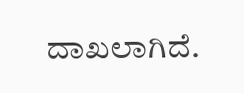ದಾಖಲಾಗಿದೆ.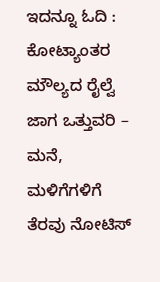ಇದನ್ನೂ ಓದಿ : ಕೋಟ್ಯಾಂತರ ಮೌಲ್ಯದ ರೈಲ್ವೆ ಜಾಗ ಒತ್ತುವರಿ – ಮನೆ, ಮಳಿಗೆಗಳಿಗೆ ತೆರವು ನೋಟಿಸ್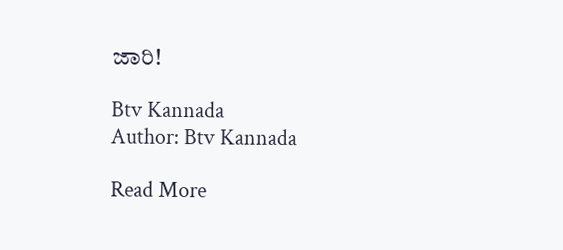ಜಾರಿ!

Btv Kannada
Author: Btv Kannada

Read More